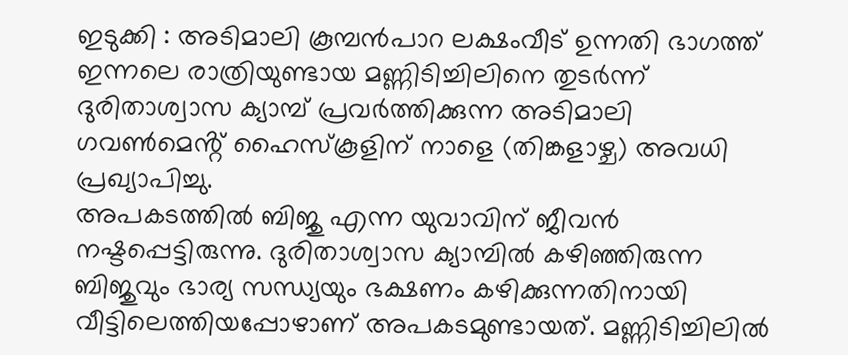ഇടുക്കി : അടിമാലി കൂമ്പൻപാറ ലക്ഷംവീട് ഉന്നതി ഭാഗത്ത് ഇന്നലെ രാത്രിയുണ്ടായ മണ്ണിടിച്ചിലിനെ തുടർന്ന് ദുരിതാശ്വാസ ക്യാമ്പ് പ്രവർത്തിക്കുന്ന അടിമാലി ഗവൺമെൻ്റ് ഹൈസ്കൂളിന് നാളെ (തിങ്കളാഴ്ച) അവധി പ്രഖ്യാപിച്ചു.
അപകടത്തിൽ ബിജു എന്ന യുവാവിന് ജീവൻ നഷ്ടപ്പെട്ടിരുന്നു. ദുരിതാശ്വാസ ക്യാമ്പിൽ കഴിഞ്ഞിരുന്ന ബിജുവും ഭാര്യ സന്ധ്യയും ഭക്ഷണം കഴിക്കുന്നതിനായി വീട്ടിലെത്തിയപ്പോഴാണ് അപകടമുണ്ടായത്. മണ്ണിടിച്ചിലിൽ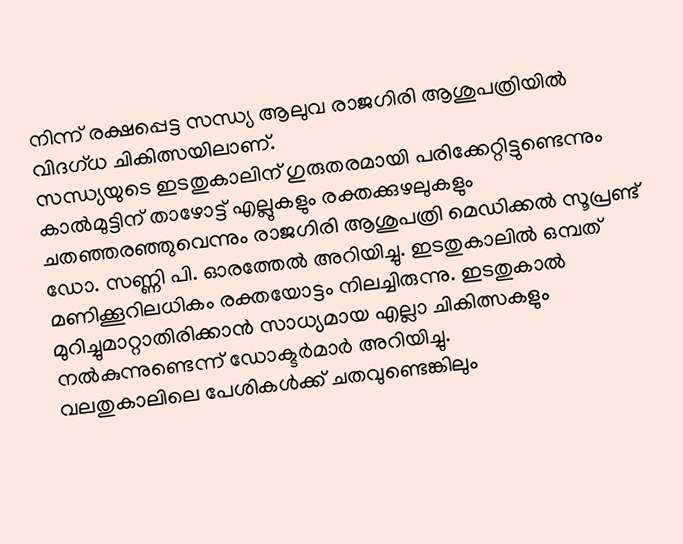നിന്ന് രക്ഷപ്പെട്ട സന്ധ്യ ആലുവ രാജഗിരി ആശുപത്രിയിൽ വിദഗ്ധ ചികിത്സയിലാണ്.
സന്ധ്യയുടെ ഇടതുകാലിന് ഗുരുതരമായി പരിക്കേറ്റിട്ടുണ്ടെന്നും കാൽമുട്ടിന് താഴോട്ട് എല്ലുകളും രക്തക്കുഴലുകളും ചതഞ്ഞരഞ്ഞുവെന്നും രാജഗിരി ആശുപത്രി മെഡിക്കൽ സൂപ്രണ്ട് ഡോ. സണ്ണി പി. ഓരത്തേൽ അറിയിച്ചു. ഇടതുകാലിൽ ഒമ്പത് മണിക്കൂറിലധികം രക്തയോട്ടം നിലച്ചിരുന്നു. ഇടതുകാൽ മുറിച്ചുമാറ്റാതിരിക്കാൻ സാധ്യമായ എല്ലാ ചികിത്സകളും നൽകുന്നുണ്ടെന്ന് ഡോക്ടർമാർ അറിയിച്ചു.
വലതുകാലിലെ പേശികൾക്ക് ചതവുണ്ടെങ്കിലും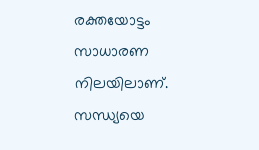രക്തയോട്ടം സാധാരണ നിലയിലാണ്. സന്ധ്യയെ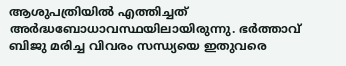ആശുപത്രിയിൽ എത്തിച്ചത് അർദ്ധബോധാവസ്ഥയിലായിരുന്നു. ഭർത്താവ് ബിജു മരിച്ച വിവരം സന്ധ്യയെ ഇതുവരെ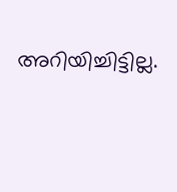അറിയിച്ചിട്ടില്ല.